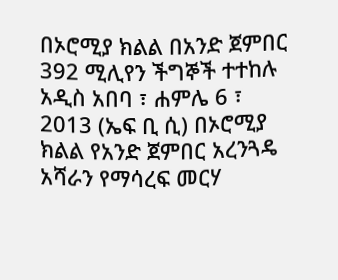በኦሮሚያ ክልል በአንድ ጀምበር 392 ሚሊየን ችግኞች ተተከሉ
አዲስ አበባ ፣ ሐምሌ 6 ፣ 2013 (ኤፍ ቢ ሲ) በኦሮሚያ ክልል የአንድ ጀምበር አረንጓዴ አሻራን የማሳረፍ መርሃ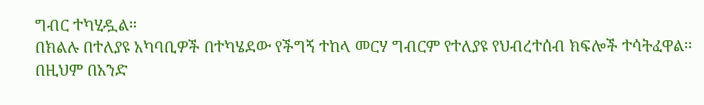ግብር ተካሂዷል።
በክልሉ በተለያዩ አካባቢዎች በተካሄደው የችግኝ ተከላ መርሃ ግብርም የተለያዩ የህብረተሰብ ክፍሎች ተሳትፈዋል፡፡
በዚህም በአንድ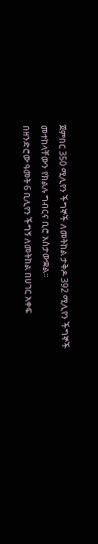ጀምበር 350 ሚሊየን ችግኞች ለመትከል ታቅዶ 392 ሚሊየን ችግኞች መተከላቸውን የክልሉ ግብርና ቢሮ አስታውቋል፡፡
በዘንድሮው ዓመት 6 ቢሊየን ችግኝ ለመትከል በሀገር አቀፍ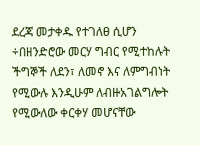ደረጃ መታቀዱ የተገለፀ ሲሆን ÷በዘንድሮው መርሃ ግብር የሚተከሉት ችግኞች ለደን፣ ለመኖ እና ለምግብነት የሚውሉ እንዲሁም ለብዙአገልግሎት የሚውለው ቀርቀሃ መሆናቸው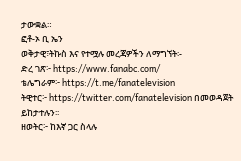ታውቋል።
ፎቶ-ኦ ቢ ኤን
ወቅታዊ፣ትኩስ እና የተሟሉ መረጃዎችን ለማግኘት፡-
ድረ ገጽ፦ https://www.fanabc.com/
ቴሌግራም፦ https://t.me/fanatelevision
ትዊተር፦ https://twitter.com/fanatelevision በመወዳጀት ይከታተሉን፡፡
ዘወትር፦ ከእኛ ጋር ስላሉ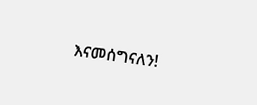እናመሰግናለን!